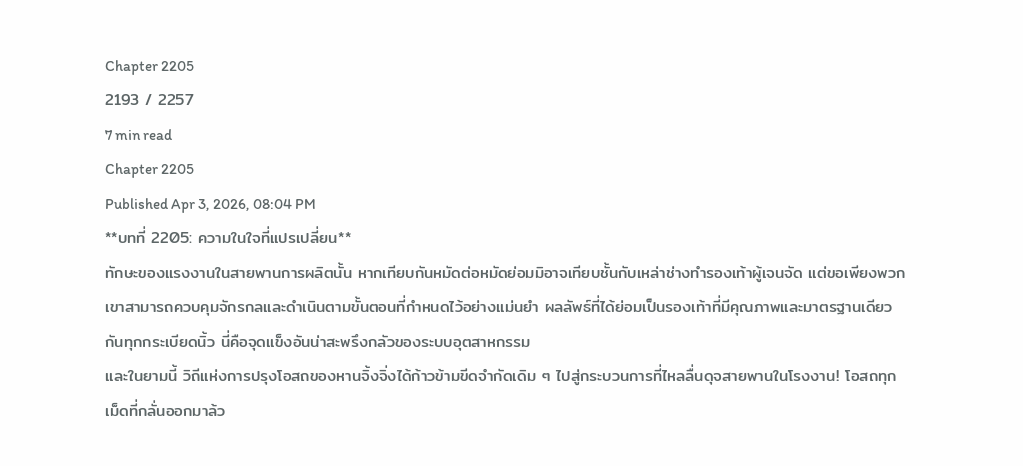Chapter 2205
2193 / 2257
7 min read
Chapter 2205
Published Apr 3, 2026, 08:04 PM
**บทที่ 2205: ความในใจที่แปรเปลี่ยน**
ทักษะของแรงงานในสายพานการผลิตนั้น หากเทียบกันหมัดต่อหมัดย่อมมิอาจเทียบชั้นกับเหล่าช่างทำรองเท้าผู้เจนจัด แต่ขอเพียงพวกเขาสามารถควบคุมจักรกลและดำเนินตามขั้นตอนที่กำหนดไว้อย่างแม่นยำ ผลลัพธ์ที่ได้ย่อมเป็นรองเท้าที่มีคุณภาพและมาตรฐานเดียวกันทุกกระเบียดนิ้ว นี่คือจุดแข็งอันน่าสะพรึงกลัวของระบบอุตสาหกรรม
และในยามนี้ วิถีแห่งการปรุงโอสถของหานจิ้งจิ่งได้ก้าวข้ามขีดจำกัดเดิม ๆ ไปสู่กระบวนการที่ไหลลื่นดุจสายพานในโรงงาน! โอสถทุกเม็ดที่กลั่นออกมาล้ว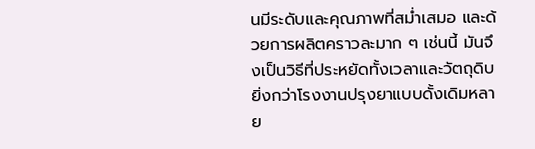นมีระดับและคุณภาพที่สม่ำเสมอ และด้วยการผลิตคราวละมาก ๆ เช่นนี้ มันจึงเป็นวิธีที่ประหยัดทั้งเวลาและวัตถุดิบ ยิ่งกว่าโรงงานปรุงยาแบบดั้งเดิมหลาย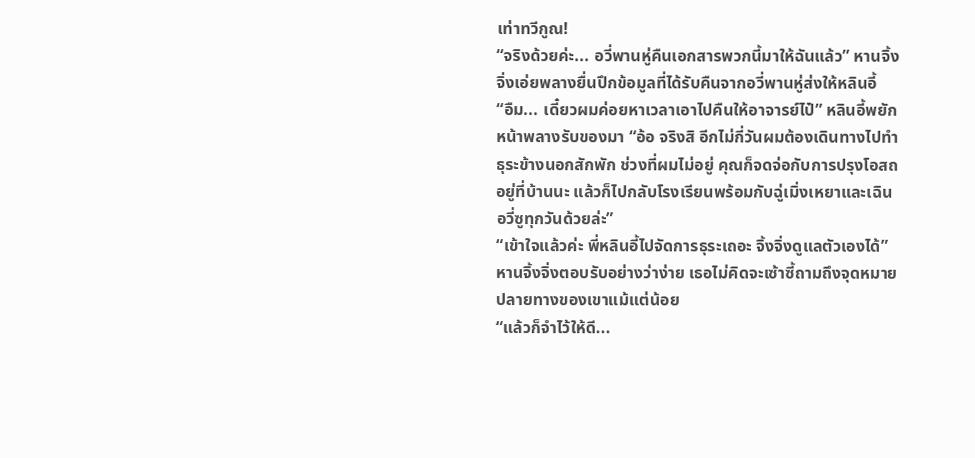เท่าทวีกูณ!
“จริงด้วยค่ะ... อวี่พานหู่คืนเอกสารพวกนี้มาให้ฉันแล้ว” หานจิ้งจิ่งเอ่ยพลางยื่นปึกข้อมูลที่ได้รับคืนจากอวี่พานหู่ส่งให้หลินอี้
“อืม... เดี๋ยวผมค่อยหาเวลาเอาไปคืนให้อาจารย์ไป๋” หลินอี้พยักหน้าพลางรับของมา “อ้อ จริงสิ อีกไม่กี่วันผมต้องเดินทางไปทำธุระข้างนอกสักพัก ช่วงที่ผมไม่อยู่ คุณก็จดจ่อกับการปรุงโอสถอยู่ที่บ้านนะ แล้วก็ไปกลับโรงเรียนพร้อมกับฉู่เมิ่งเหยาและเฉินอวี่ซูทุกวันด้วยล่ะ”
“เข้าใจแล้วค่ะ พี่หลินอี้ไปจัดการธุระเถอะ จิ้งจิ่งดูแลตัวเองได้” หานจิ้งจิ่งตอบรับอย่างว่าง่าย เธอไม่คิดจะเซ้าซี้ถามถึงจุดหมายปลายทางของเขาแม้แต่น้อย
“แล้วก็จำไว้ให้ดี...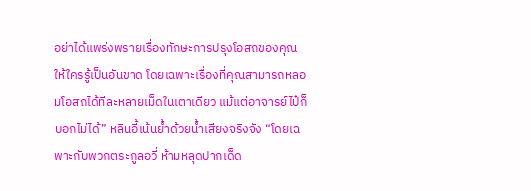อย่าได้แพร่งพรายเรื่องทักษะการปรุงโอสถของคุณให้ใครรู้เป็นอันขาด โดยเฉพาะเรื่องที่คุณสามารถหลอมโอสถได้ทีละหลายเม็ดในเตาเดียว แม้แต่อาจารย์ไป๋ก็บอกไม่ได้” หลินอี้เน้นย้ำด้วยน้ำเสียงจริงจัง “โดยเฉพาะกับพวกตระกูลอวี่ ห้ามหลุดปากเด็ด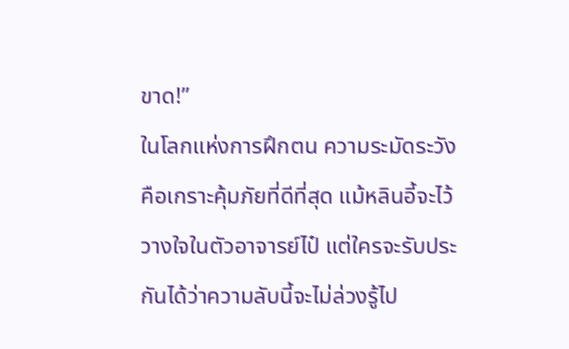ขาด!”
ในโลกแห่งการฝึกตน ความระมัดระวังคือเกราะคุ้มภัยที่ดีที่สุด แม้หลินอี้จะไว้วางใจในตัวอาจารย์ไป๋ แต่ใครจะรับประกันได้ว่าความลับนี้จะไม่ล่วงรู้ไป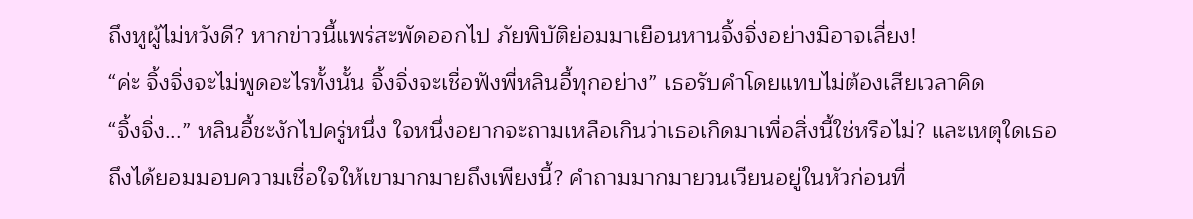ถึงหูผู้ไม่หวังดี? หากข่าวนี้แพร่สะพัดออกไป ภัยพิบัติย่อมมาเยือนหานจิ้งจิ่งอย่างมิอาจเลี่ยง!
“ค่ะ จิ้งจิ่งจะไม่พูดอะไรทั้งนั้น จิ้งจิ่งจะเชื่อฟังพี่หลินอี้ทุกอย่าง” เธอรับคำโดยแทบไม่ต้องเสียเวลาคิด
“จิ้งจิ่ง...” หลินอี้ชะงักไปครู่หนึ่ง ใจหนึ่งอยากจะถามเหลือเกินว่าเธอเกิดมาเพื่อสิ่งนี้ใช่หรือไม่? และเหตุใดเธอถึงได้ยอมมอบความเชื่อใจให้เขามากมายถึงเพียงนี้? คำถามมากมายวนเวียนอยู่ในหัวก่อนที่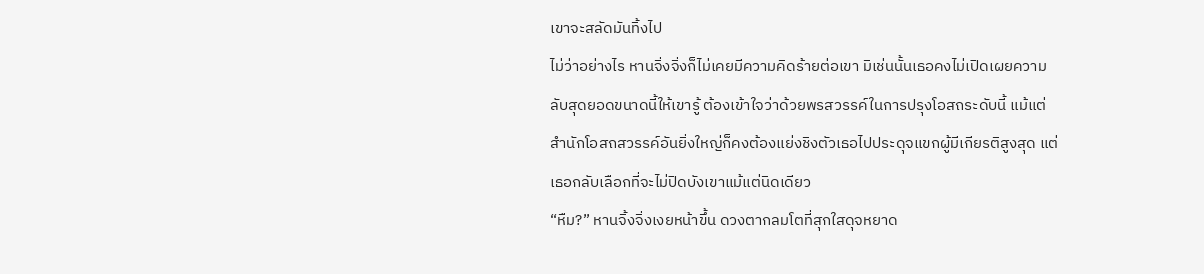เขาจะสลัดมันทิ้งไป
ไม่ว่าอย่างไร หานจิ่งจิ่งก็ไม่เคยมีความคิดร้ายต่อเขา มิเช่นนั้นเธอคงไม่เปิดเผยความลับสุดยอดขนาดนี้ให้เขารู้ ต้องเข้าใจว่าด้วยพรสวรรค์ในการปรุงโอสถระดับนี้ แม้แต่สำนักโอสถสวรรค์อันยิ่งใหญ่ก็คงต้องแย่งชิงตัวเธอไปประดุจแขกผู้มีเกียรติสูงสุด แต่เธอกลับเลือกที่จะไม่ปิดบังเขาแม้แต่นิดเดียว
“หืม?” หานจิ้งจิ่งเงยหน้าขึ้น ดวงตากลมโตที่สุกใสดุจหยาด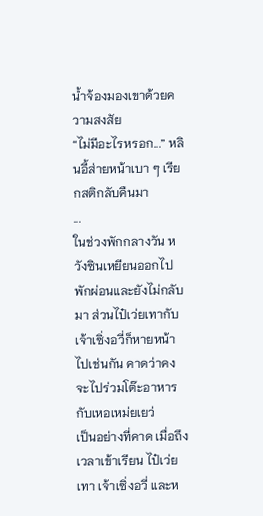น้ำจ้องมองเขาด้วยความสงสัย
“ไม่มีอะไรหรอก...” หลินอี้ส่ายหน้าเบา ๆ เรียกสติกลับคืนมา
...
ในช่วงพักกลางวัน หวังซินเหยียนออกไปพักผ่อนและยังไม่กลับมา ส่วนไป๋เว่ยเทากับเจ้าเซิ่งอวี่ก็หายหน้าไปเช่นกัน คาดว่าคงจะไปร่วมโต๊ะอาหารกับเหอเหม่ยเยว่
เป็นอย่างที่คาด เมื่อถึงเวลาเข้าเรียน ไป๋เว่ยเทา เจ้าเซิ่งอวี่ และห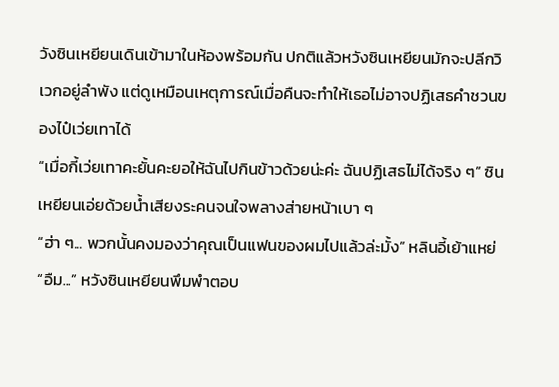วังซินเหยียนเดินเข้ามาในห้องพร้อมกัน ปกติแล้วหวังซินเหยียนมักจะปลีกวิเวกอยู่ลำพัง แต่ดูเหมือนเหตุการณ์เมื่อคืนจะทำให้เธอไม่อาจปฏิเสธคำชวนของไป๋เว่ยเทาได้
“เมื่อกี้เว่ยเทาคะยั้นคะยอให้ฉันไปกินข้าวด้วยน่ะค่ะ ฉันปฏิเสธไม่ได้จริง ๆ” ซินเหยียนเอ่ยด้วยน้ำเสียงระคนจนใจพลางส่ายหน้าเบา ๆ
“ฮ่า ๆ... พวกนั้นคงมองว่าคุณเป็นแฟนของผมไปแล้วล่ะมั้ง” หลินอี้เย้าแหย่
“อืม...” หวังซินเหยียนพึมพำตอบ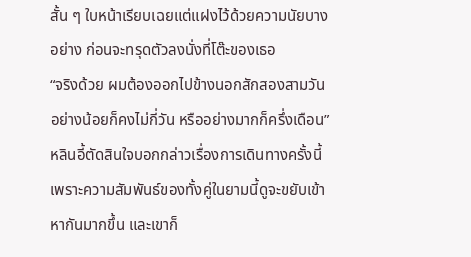สั้น ๆ ใบหน้าเรียบเฉยแต่แฝงไว้ด้วยความนัยบางอย่าง ก่อนจะทรุดตัวลงนั่งที่โต๊ะของเธอ
“จริงด้วย ผมต้องออกไปข้างนอกสักสองสามวัน อย่างน้อยก็คงไม่กี่วัน หรืออย่างมากก็ครึ่งเดือน” หลินอี้ตัดสินใจบอกกล่าวเรื่องการเดินทางครั้งนี้ เพราะความสัมพันธ์ของทั้งคู่ในยามนี้ดูจะขยับเข้าหากันมากขึ้น และเขาก็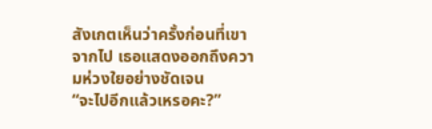สังเกตเห็นว่าครั้งก่อนที่เขาจากไป เธอแสดงออกถึงความห่วงใยอย่างชัดเจน
“จะไปอีกแล้วเหรอคะ?”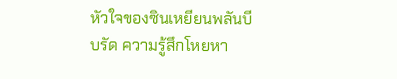หัวใจของซินเหยียนพลันบีบรัด ความรู้สึกโหยหา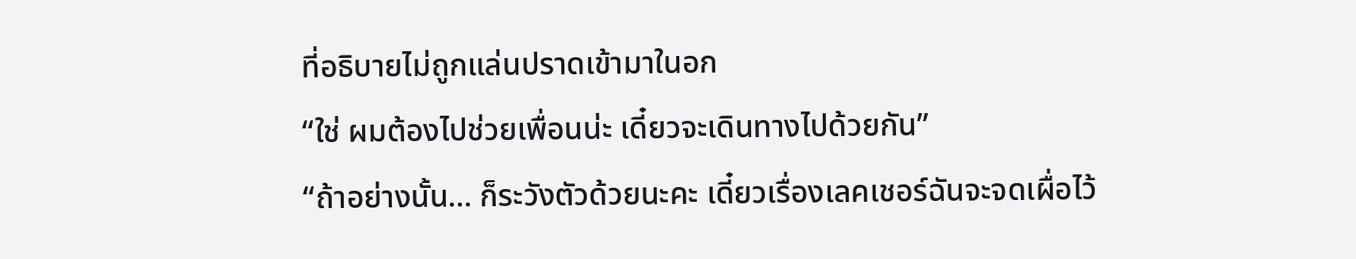ที่อธิบายไม่ถูกแล่นปราดเข้ามาในอก
“ใช่ ผมต้องไปช่วยเพื่อนน่ะ เดี๋ยวจะเดินทางไปด้วยกัน”
“ถ้าอย่างนั้น... ก็ระวังตัวด้วยนะคะ เดี๋ยวเรื่องเลคเชอร์ฉันจะจดเผื่อไว้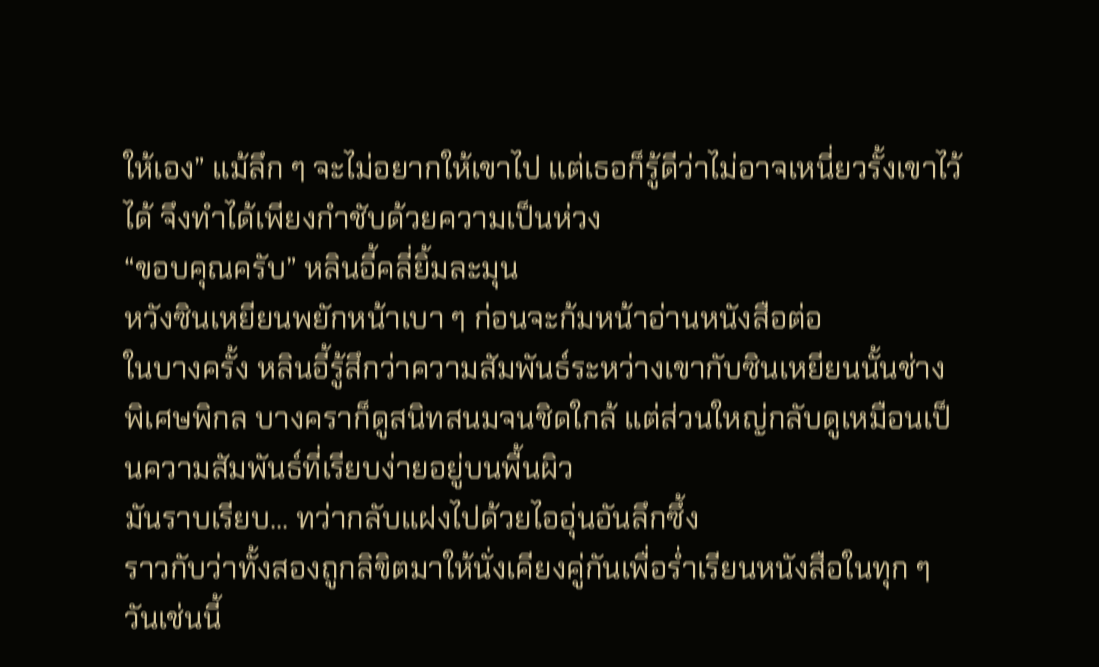ให้เอง” แม้ลึก ๆ จะไม่อยากให้เขาไป แต่เธอก็รู้ดีว่าไม่อาจเหนี่ยวรั้งเขาไว้ได้ จึงทำได้เพียงกำชับด้วยความเป็นห่วง
“ขอบคุณครับ” หลินอี้คลี่ยิ้มละมุน
หวังซินเหยียนพยักหน้าเบา ๆ ก่อนจะก้มหน้าอ่านหนังสือต่อ
ในบางครั้ง หลินอี้รู้สึกว่าความสัมพันธ์ระหว่างเขากับซินเหยียนนั้นช่างพิเศษพิกล บางคราก็ดูสนิทสนมจนชิดใกล้ แต่ส่วนใหญ่กลับดูเหมือนเป็นความสัมพันธ์ที่เรียบง่ายอยู่บนพื้นผิว
มันราบเรียบ... ทว่ากลับแฝงไปด้วยไออุ่นอันลึกซึ้ง
ราวกับว่าทั้งสองถูกลิขิตมาให้นั่งเคียงคู่กันเพื่อร่ำเรียนหนังสือในทุก ๆ วันเช่นนี้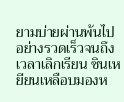ยามบ่ายผ่านพ้นไปอย่างรวดเร็วจนถึงเวลาเลิกเรียน ซินเหยียนเหลือบมองห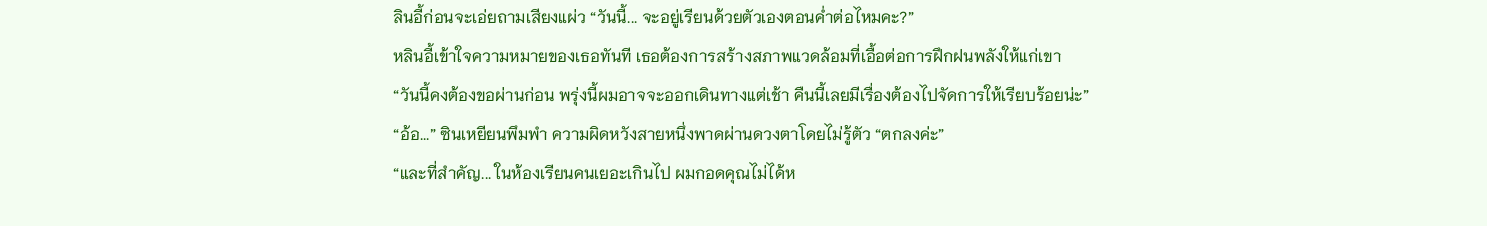ลินอี้ก่อนจะเอ่ยถามเสียงแผ่ว “วันนี้... จะอยู่เรียนด้วยตัวเองตอนค่ำต่อไหมคะ?”
หลินอี้เข้าใจความหมายของเธอทันที เธอต้องการสร้างสภาพแวดล้อมที่เอื้อต่อการฝึกฝนพลังให้แก่เขา
“วันนี้คงต้องขอผ่านก่อน พรุ่งนี้ผมอาจจะออกเดินทางแต่เช้า คืนนี้เลยมีเรื่องต้องไปจัดการให้เรียบร้อยน่ะ”
“อ้อ...” ซินเหยียนพึมพำ ความผิดหวังสายหนึ่งพาดผ่านดวงตาโดยไม่รู้ตัว “ตกลงค่ะ”
“และที่สำคัญ... ในห้องเรียนคนเยอะเกินไป ผมกอดคุณไม่ได้ห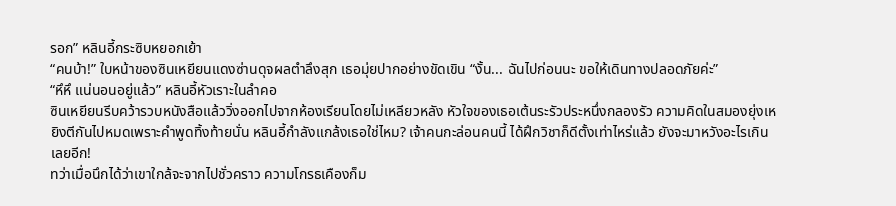รอก” หลินอี้กระซิบหยอกเย้า
“คนบ้า!” ใบหน้าของซินเหยียนแดงซ่านดุจผลตำลึงสุก เธอมุ่ยปากอย่างขัดเขิน “งั้น... ฉันไปก่อนนะ ขอให้เดินทางปลอดภัยค่ะ”
“หึหึ แน่นอนอยู่แล้ว” หลินอี้หัวเราะในลำคอ
ซินเหยียนรีบคว้ารวบหนังสือแล้ววิ่งออกไปจากห้องเรียนโดยไม่เหลียวหลัง หัวใจของเธอเต้นระรัวประหนึ่งกลองรัว ความคิดในสมองยุ่งเหยิงตีกันไปหมดเพราะคำพูดทิ้งท้ายนั่น หลินอี้กำลังแกล้งเธอใช่ไหม? เจ้าคนกะล่อนคนนี้ ได้ฝึกวิชาก็ดีตั้งเท่าไหร่แล้ว ยังจะมาหวังอะไรเกินเลยอีก!
ทว่าเมื่อนึกได้ว่าเขาใกล้จะจากไปชั่วคราว ความโกรธเคืองก็ม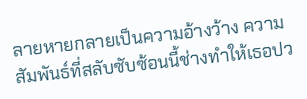ลายหายกลายเป็นความอ้างว้าง ความสัมพันธ์ที่สลับซับซ้อนนี้ช่างทำให้เธอปว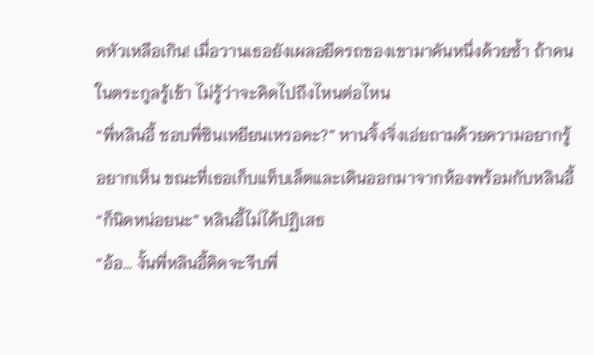ดหัวเหลือเกิน! เมื่อวานเธอยังเผลอยึดรถของเขามาคันหนึ่งด้วยซ้ำ ถ้าคนในตระกูลรู้เข้า ไม่รู้ว่าจะคิดไปถึงไหนต่อไหน
“พี่หลินอี้ ชอบพี่ซินเหยียนเหรอคะ?” หานจิ้งจิ่งเอ่ยถามด้วยความอยากรู้อยากเห็น ขณะที่เธอเก็บแท็บเล็ตและเดินออกมาจากห้องพร้อมกับหลินอี้
“ก็นิดหน่อยนะ” หลินอี้ไม่ได้ปฏิเสธ
“อ้อ... งั้นพี่หลินอี้คิดจะจีบพี่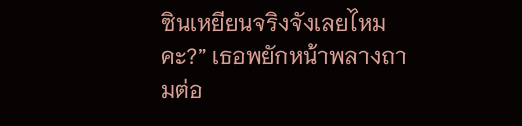ซินเหยียนจริงจังเลยไหมคะ?” เธอพยักหน้าพลางถามต่อ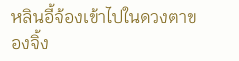หลินอี้จ้องเข้าไปในดวงตาของจิ้ง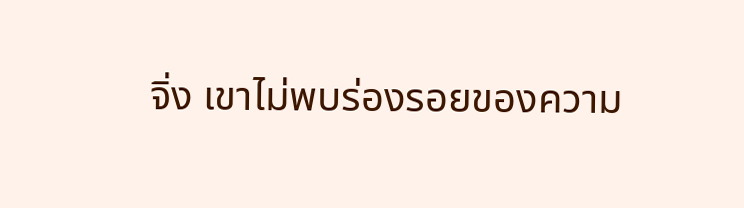จิ่ง เขาไม่พบร่องรอยของความ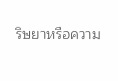ริษยาหรือความ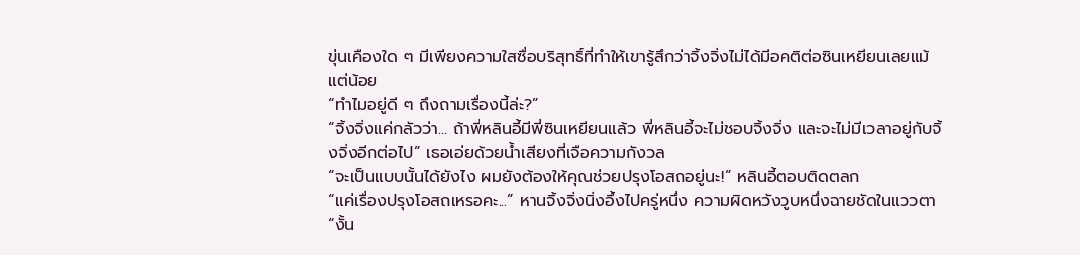ขุ่นเคืองใด ๆ มีเพียงความใสซื่อบริสุทธิ์ที่ทำให้เขารู้สึกว่าจิ้งจิ่งไม่ได้มีอคติต่อซินเหยียนเลยแม้แต่น้อย
“ทำไมอยู่ดี ๆ ถึงถามเรื่องนี้ล่ะ?”
“จิ้งจิ่งแค่กลัวว่า... ถ้าพี่หลินอี้มีพี่ซินเหยียนแล้ว พี่หลินอี้จะไม่ชอบจิ้งจิ่ง และจะไม่มีเวลาอยู่กับจิ้งจิ่งอีกต่อไป” เธอเอ่ยด้วยน้ำเสียงที่เจือความกังวล
“จะเป็นแบบนั้นได้ยังไง ผมยังต้องให้คุณช่วยปรุงโอสถอยู่นะ!” หลินอี้ตอบติดตลก
“แค่เรื่องปรุงโอสถเหรอคะ...” หานจิ้งจิ่งนิ่งอึ้งไปครู่หนึ่ง ความผิดหวังวูบหนึ่งฉายชัดในแววตา “งั้น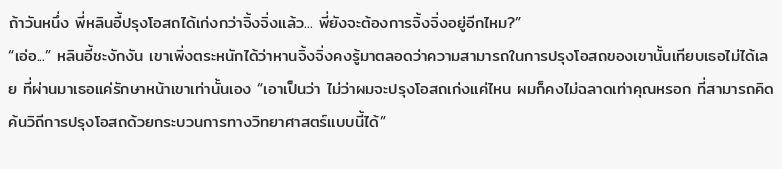ถ้าวันหนึ่ง พี่หลินอี้ปรุงโอสถได้เก่งกว่าจิ้งจิ่งแล้ว... พี่ยังจะต้องการจิ้งจิ่งอยู่อีกไหม?”
“เอ่อ...” หลินอี้ชะงักงัน เขาเพิ่งตระหนักได้ว่าหานจิ้งจิ่งคงรู้มาตลอดว่าความสามารถในการปรุงโอสถของเขานั้นเทียบเธอไม่ได้เลย ที่ผ่านมาเธอแค่รักษาหน้าเขาเท่านั้นเอง “เอาเป็นว่า ไม่ว่าผมจะปรุงโอสถเก่งแค่ไหน ผมก็คงไม่ฉลาดเท่าคุณหรอก ที่สามารถคิดค้นวิถีการปรุงโอสถด้วยกระบวนการทางวิทยาศาสตร์แบบนี้ได้”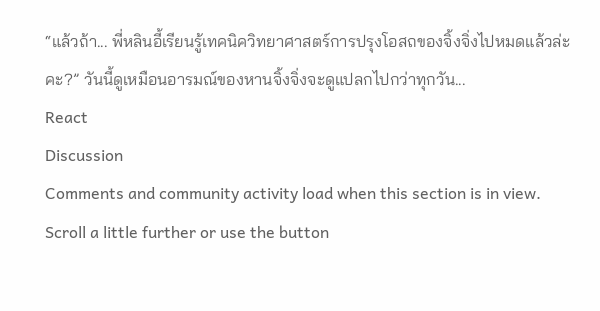“แล้วถ้า... พี่หลินอี้เรียนรู้เทคนิควิทยาศาสตร์การปรุงโอสถของจิ้งจิ่งไปหมดแล้วล่ะคะ?” วันนี้ดูเหมือนอารมณ์ของหานจิ้งจิ่งจะดูแปลกไปกว่าทุกวัน...
React
Discussion
Comments and community activity load when this section is in view.
Scroll a little further or use the button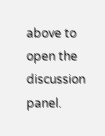above to open the discussion panel.